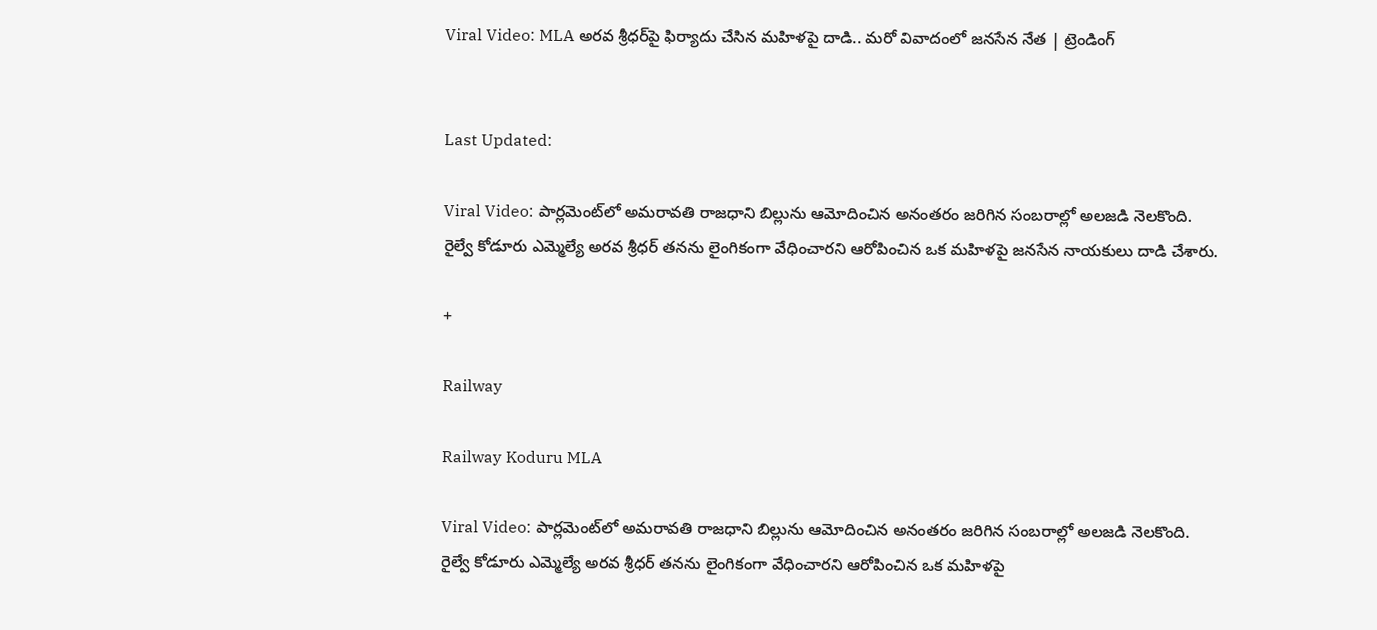Viral Video: MLA అరవ శ్రీధర్‌పై ఫిర్యాదు చేసిన మహిళపై దాడి.. మరో వివాదంలో జనసేన నేత | ట్రెండింగ్


Last Updated:

Viral Video: పార్లమెంట్‌లో అమరావతి రాజధాని బిల్లును ఆమోదించిన అనంతరం జరిగిన సంబరాల్లో అలజడి నెలకొంది. రైల్వే కోడూరు ఎమ్మెల్యే అరవ శ్రీధర్ తనను లైంగికంగా వేధించారని ఆరోపించిన ఒక మహిళపై జనసేన నాయకులు దాడి చేశారు.

+

Railway

Railway Koduru MLA

Viral Video: పార్లమెంట్‌లో అమరావతి రాజధాని బిల్లును ఆమోదించిన అనంతరం జరిగిన సంబరాల్లో అలజడి నెలకొంది. రైల్వే కోడూరు ఎమ్మెల్యే అరవ శ్రీధర్ తనను లైంగికంగా వేధించారని ఆరోపించిన ఒక మహిళపై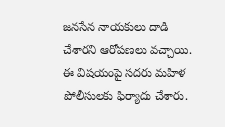జనసేన నాయకులు దాడి చేశారని ఆరోపణలు వచ్చాయి. ఈ విషయంపై సదరు మహిళ పోలీసులకు ఫిర్యాదు చేశారు.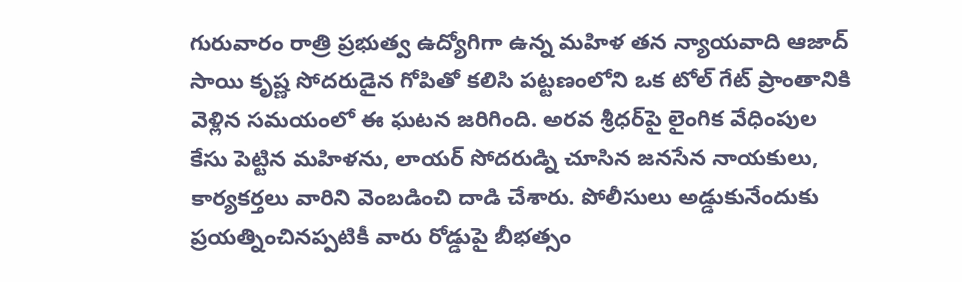గురువారం రాత్రి ప్రభుత్వ ఉద్యోగిగా ఉన్న మహిళ తన న్యాయవాది ఆజాద్ సాయి కృష్ణ సోదరుడైన గోపితో కలిసి పట్టణంలోని ఒక టోల్ గేట్ ప్రాంతానికి వెళ్లిన సమయంలో ఈ ఘటన జరిగింది. అరవ శ్రీధర్‌పై లైంగిక వేధింపుల కేసు పెట్టిన మహిళను, లాయర్ సోదరుడ్ని చూసిన జనసేన నాయకులు, కార్యకర్తలు వారిని వెంబడించి దాడి చేశారు. పోలీసులు అడ్డుకునేందుకు ప్రయత్నించినప్పటికీ వారు రోడ్డుపై బీభత్సం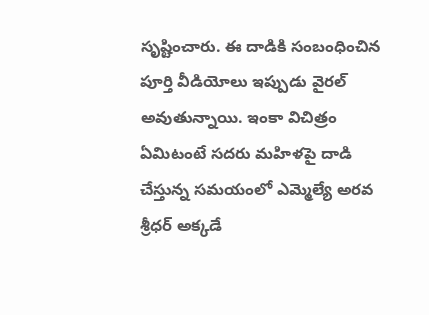సృష్టించారు. ఈ దాడికి సంబంధించిన పూర్తి వీడియోలు ఇప్పుడు వైరల్ అవుతున్నాయి. ఇంకా విచిత్రం ఏమిటంటే సదరు మహిళపై దాడి చేస్తున్న సమయంలో ఎమ్మెల్యే అరవ శ్రీధర్ అక్కడే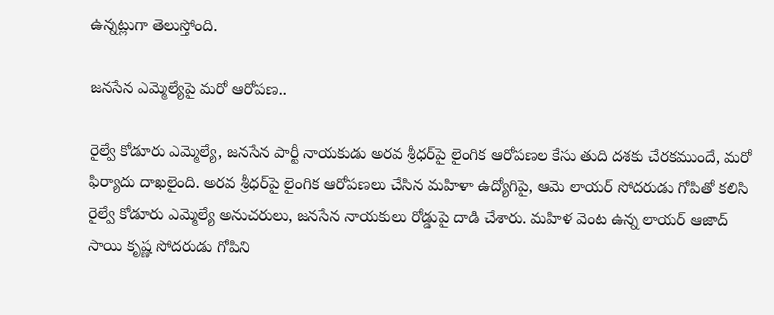ఉన్నట్లుగా తెలుస్తోంది.

జనసేన ఎమ్మెల్యేపై మరో ఆరోపణ..

రైల్వే కోడూరు ఎమ్మెల్యే, జనసేన పార్టీ నాయకుడు అరవ శ్రీధర్‌పై లైంగిక ఆరోపణల కేసు తుది దశకు చేరకముందే, మరో ఫిర్యాదు దాఖలైంది. అరవ శ్రీధర్‌పై లైంగిక ఆరోపణలు చేసిన మహిళా ఉద్యోగిపై, ఆమె లాయర్ సోదరుడు గోపితో కలిసి రైల్వే కోడూరు ఎమ్మెల్యే అనుచరులు, జనసేన నాయకులు రోడ్డుపై దాడి చేశారు. మహిళ వెంట ఉన్న లాయర్ ఆజాద్ సాయి కృష్ణ సోదరుడు గోపిని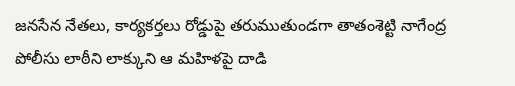జనసేన నేతలు, కార్యకర్తలు రోడ్డుపై తరుముతుండగా తాతంశెట్టి నాగేంద్ర పోలీసు లాఠీని లాక్కుని ఆ మహిళపై దాడి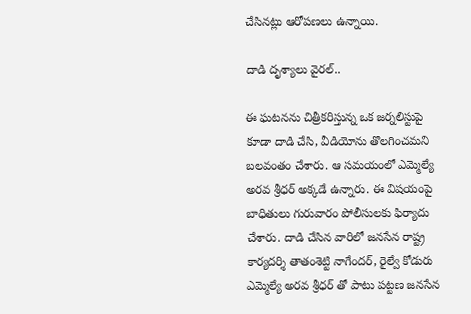చేసినట్లు ఆరోపణలు ఉన్నాయి.

దాడి దృశ్యాలు వైరల్..

ఈ ఘటనను చిత్రీకరిస్తున్న ఒక జర్నలిస్టుపై కూడా దాడి చేసి, వీడియోను తొలగించమని బలవంతం చేశారు. ఆ సమయంలో ఎమ్మెల్యే అరవ శ్రీధర్ అక్కడే ఉన్నారు. ఈ విషయంపై బాధితులు గురువారం పోలీసులకు ఫిర్యాదు చేశారు. దాడి చేసిన వారిలో జనసేన రాష్ట్ర కార్యదర్శి తాతంశెట్టి నాగేందర్, రైల్వే కోడురు ఎమ్మెల్యే అరవ శ్రీధర్ తో పాటు పట్టణ జనసేన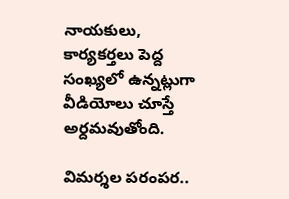నాయకులు, కార్యకర్తలు పెద్ద సంఖ్యలో ఉన్నట్లుగా వీడియోలు చూస్తే అర్దమవుతోంది.

విమర్శల పరంపర..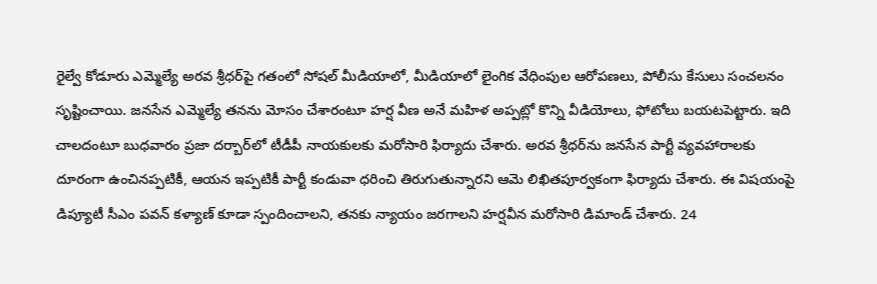రైల్వే కోడూరు ఎమ్మెల్యే అరవ శ్రీధర్‌పై గతంలో సోషల్ మీడియాలో, మీడియాలో లైంగిక వేధింపుల ఆరోపణలు, పోలీసు కేసులు సంచలనం సృష్టించాయి. జనసేన ఎమ్మెల్యే తనను మోసం చేశారంటూ హర్ష వీణ అనే మహిళ అప్పట్లో కొన్ని వీడియోలు, ఫోటోలు బయటపెట్టారు. ఇది చాలదంటూ బుధవారం ప్రజా దర్బార్‌లో టీడీపీ నాయకులకు మరోసారి ఫిర్యాదు చేశారు. అరవ శ్రీధర్‌ను జనసేన పార్టీ వ్యవహారాలకు దూరంగా ఉంచినప్పటికీ, ఆయన ఇప్పటికీ పార్టీ కండువా ధరించి తిరుగుతున్నారని ఆమె లిఖితపూర్వకంగా ఫిర్యాదు చేశారు. ఈ విషయంపై డిప్యూటీ సీఎం పవన్ కళ్యాణ్ కూడా స్పందించాలని, తనకు న్యాయం జరగాలని హర్షవీన మరోసారి డిమాండ్ చేశారు. 24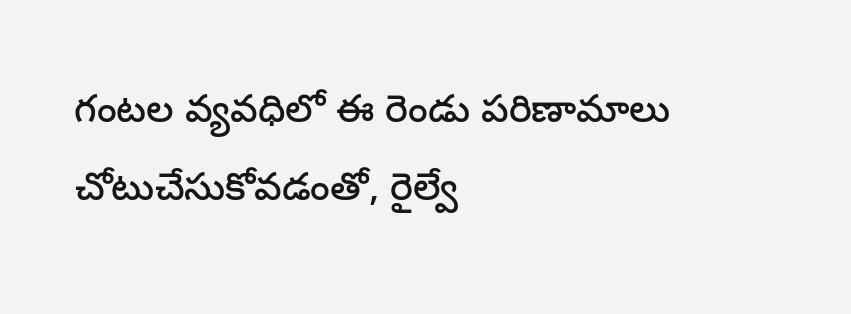గంటల వ్యవధిలో ఈ రెండు పరిణామాలు చోటుచేసుకోవడంతో, రైల్వే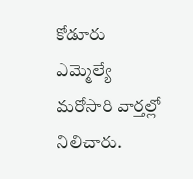కోడూరు ఎమ్మెల్యే మరోసారి వార్తల్లో నిలిచారు.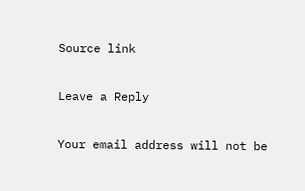Source link

Leave a Reply

Your email address will not be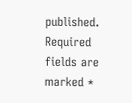published. Required fields are marked *